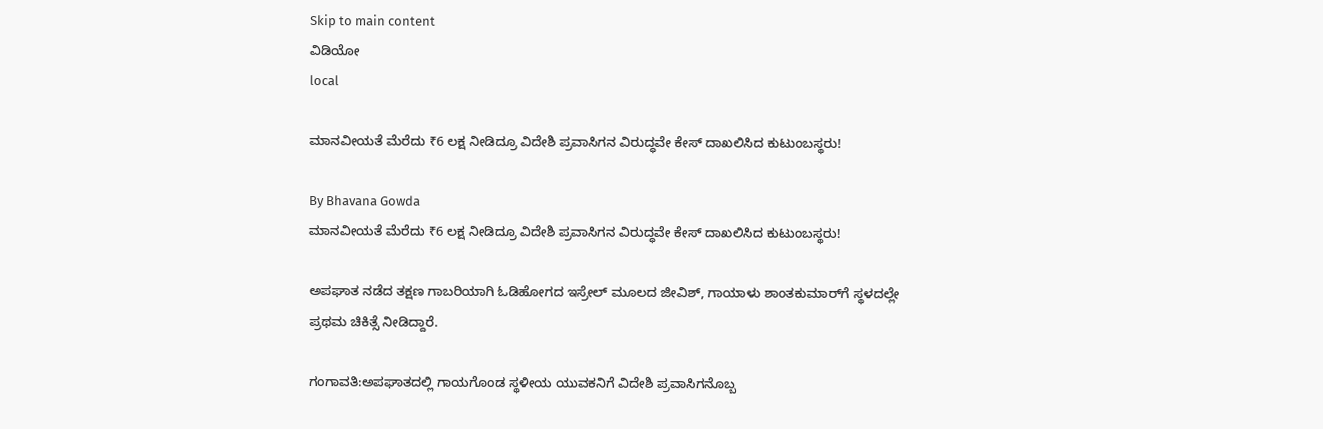Skip to main content
ವಿಡಿಯೋ
local

ಮಾನವೀಯತೆ ಮೆರೆದು ₹6 ಲಕ್ಷ ನೀಡಿದ್ರೂ ವಿದೇಶಿ ಪ್ರವಾಸಿಗನ ವಿರುದ್ಧವೇ ಕೇಸ್ ದಾಖಲಿಸಿದ ಕುಟುಂಬಸ್ಥರು!

By Bhavana Gowda
ಮಾನವೀಯತೆ ಮೆರೆದು ₹6 ಲಕ್ಷ ನೀಡಿದ್ರೂ ವಿದೇಶಿ ಪ್ರವಾಸಿಗನ ವಿರುದ್ಧವೇ ಕೇಸ್ ದಾಖಲಿಸಿದ ಕುಟುಂಬಸ್ಥರು!

ಅಪಘಾತ ನಡೆದ ತಕ್ಷಣ ಗಾಬರಿಯಾಗಿ ಓಡಿಹೋಗದ ಇಸ್ರೇಲ್ ಮೂಲದ ಜೀವಿಶ್, ಗಾಯಾಳು ಶಾಂತಕುಮಾರ್‌ಗೆ ಸ್ಥಳದಲ್ಲೇ ಪ್ರಥಮ ಚಿಕಿತ್ಸೆ ನೀಡಿದ್ದಾರೆ.

ಗಂಗಾವತಿ:ಅಪಘಾತದಲ್ಲಿ ಗಾಯಗೊಂಡ ಸ್ಥಳೀಯ ಯುವಕನಿಗೆ ವಿದೇಶಿ ಪ್ರವಾಸಿಗನೊಬ್ಬ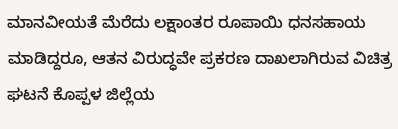ಮಾನವೀಯತೆ ಮೆರೆದು ಲಕ್ಷಾಂತರ ರೂಪಾಯಿ ಧನಸಹಾಯ ಮಾಡಿದ್ದರೂ, ಆತನ ವಿರುದ್ಧವೇ ಪ್ರಕರಣ ದಾಖಲಾಗಿರುವ ವಿಚಿತ್ರ ಘಟನೆ ಕೊಪ್ಪಳ ಜಿಲ್ಲೆಯ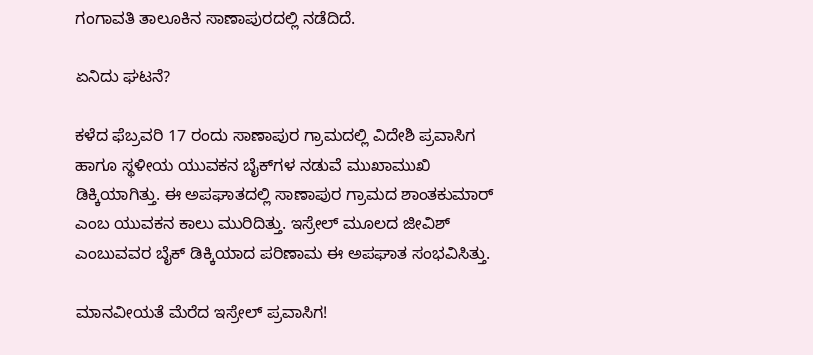ಗಂಗಾವತಿ ತಾಲೂಕಿನ ಸಾಣಾಪುರದಲ್ಲಿ ನಡೆದಿದೆ.

ಏನಿದು ಘಟನೆ?

ಕಳೆದ ಫೆಬ್ರವರಿ 17 ರಂದು ಸಾಣಾಪುರ ಗ್ರಾಮದಲ್ಲಿ ವಿದೇಶಿ ಪ್ರವಾಸಿಗ ಹಾಗೂ ಸ್ಥಳೀಯ ಯುವಕನ ಬೈಕ್‌ಗಳ ನಡುವೆ ಮುಖಾಮುಖಿ ಡಿಕ್ಕಿಯಾಗಿತ್ತು. ಈ ಅಪಘಾತದಲ್ಲಿ ಸಾಣಾಪುರ ಗ್ರಾಮದ ಶಾಂತಕುಮಾರ್ ಎಂಬ ಯುವಕನ ಕಾಲು ಮುರಿದಿತ್ತು. ಇಸ್ರೇಲ್ ಮೂಲದ ಜೀವಿಶ್ ಎಂಬುವವರ ಬೈಕ್ ಡಿಕ್ಕಿಯಾದ ಪರಿಣಾಮ ಈ ಅಪಘಾತ ಸಂಭವಿಸಿತ್ತು.

ಮಾನವೀಯತೆ ಮೆರೆದ ಇಸ್ರೇಲ್ ಪ್ರವಾಸಿಗ!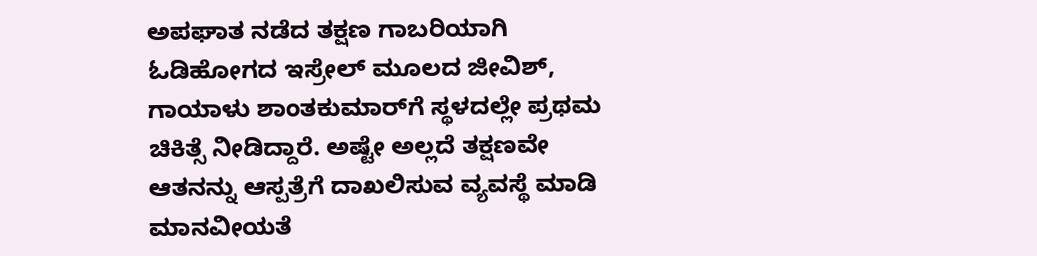ಅಪಘಾತ ನಡೆದ ತಕ್ಷಣ ಗಾಬರಿಯಾಗಿ ಓಡಿಹೋಗದ ಇಸ್ರೇಲ್ ಮೂಲದ ಜೀವಿಶ್, ಗಾಯಾಳು ಶಾಂತಕುಮಾರ್‌ಗೆ ಸ್ಥಳದಲ್ಲೇ ಪ್ರಥಮ ಚಿಕಿತ್ಸೆ ನೀಡಿದ್ದಾರೆ. ಅಷ್ಟೇ ಅಲ್ಲದೆ ತಕ್ಷಣವೇ ಆತನನ್ನು ಆಸ್ಪತ್ರೆಗೆ ದಾಖಲಿಸುವ ವ್ಯವಸ್ಥೆ ಮಾಡಿ ಮಾನವೀಯತೆ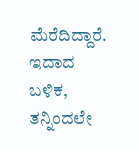ಮೆರೆದಿದ್ದಾರೆ. ಇದಾದ ಬಳಿಕ, ತನ್ನಿಂದಲೇ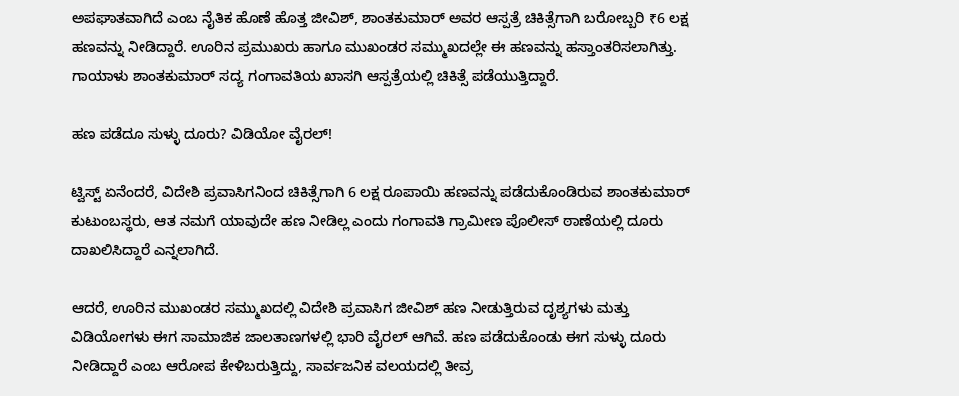ಅಪಘಾತವಾಗಿದೆ ಎಂಬ ನೈತಿಕ ಹೊಣೆ ಹೊತ್ತ ಜೀವಿಶ್, ಶಾಂತಕುಮಾರ್ ಅವರ ಆಸ್ಪತ್ರೆ ಚಿಕಿತ್ಸೆಗಾಗಿ ಬರೋಬ್ಬರಿ ₹6 ಲಕ್ಷ ಹಣವನ್ನು ನೀಡಿದ್ದಾರೆ. ಊರಿನ ಪ್ರಮುಖರು ಹಾಗೂ ಮುಖಂಡರ ಸಮ್ಮುಖದಲ್ಲೇ ಈ ಹಣವನ್ನು ಹಸ್ತಾಂತರಿಸಲಾಗಿತ್ತು. ಗಾಯಾಳು ಶಾಂತಕುಮಾರ್ ಸದ್ಯ ಗಂಗಾವತಿಯ ಖಾಸಗಿ ಆಸ್ಪತ್ರೆಯಲ್ಲಿ ಚಿಕಿತ್ಸೆ ಪಡೆಯುತ್ತಿದ್ದಾರೆ.

ಹಣ ಪಡೆದೂ ಸುಳ್ಳು ದೂರು? ವಿಡಿಯೋ ವೈರಲ್!

ಟ್ವಿಸ್ಟ್ ಏನೆಂದರೆ, ವಿದೇಶಿ ಪ್ರವಾಸಿಗನಿಂದ ಚಿಕಿತ್ಸೆಗಾಗಿ 6 ಲಕ್ಷ ರೂಪಾಯಿ ಹಣವನ್ನು ಪಡೆದುಕೊಂಡಿರುವ ಶಾಂತಕುಮಾರ್ ಕುಟುಂಬಸ್ಥರು, ಆತ ನಮಗೆ ಯಾವುದೇ ಹಣ ನೀಡಿಲ್ಲ ಎಂದು ಗಂಗಾವತಿ ಗ್ರಾಮೀಣ ಪೊಲೀಸ್ ಠಾಣೆಯಲ್ಲಿ ದೂರು ದಾಖಲಿಸಿದ್ದಾರೆ ಎನ್ನಲಾಗಿದೆ.

ಆದರೆ, ಊರಿನ ಮುಖಂಡರ ಸಮ್ಮುಖದಲ್ಲಿ ವಿದೇಶಿ ಪ್ರವಾಸಿಗ ಜೀವಿಶ್ ಹಣ ನೀಡುತ್ತಿರುವ ದೃಶ್ಯಗಳು ಮತ್ತು ವಿಡಿಯೋಗಳು ಈಗ ಸಾಮಾಜಿಕ ಜಾಲತಾಣಗಳಲ್ಲಿ ಭಾರಿ ವೈರಲ್ ಆಗಿವೆ. ಹಣ ಪಡೆದುಕೊಂಡು ಈಗ ಸುಳ್ಳು ದೂರು ನೀಡಿದ್ದಾರೆ ಎಂಬ ಆರೋಪ ಕೇಳಿಬರುತ್ತಿದ್ದು, ಸಾರ್ವಜನಿಕ ವಲಯದಲ್ಲಿ ತೀವ್ರ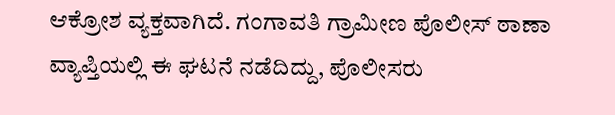ಆಕ್ರೋಶ ವ್ಯಕ್ತವಾಗಿದೆ. ಗಂಗಾವತಿ ಗ್ರಾಮೀಣ ಪೊಲೀಸ್ ಠಾಣಾ ವ್ಯಾಪ್ತಿಯಲ್ಲಿ ಈ ಘಟನೆ ನಡೆದಿದ್ದು, ಪೊಲೀಸರು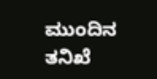ಮುಂದಿನ ತನಿಖೆ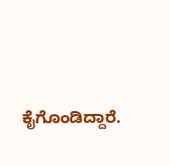ಕೈಗೊಂಡಿದ್ದಾರೆ.